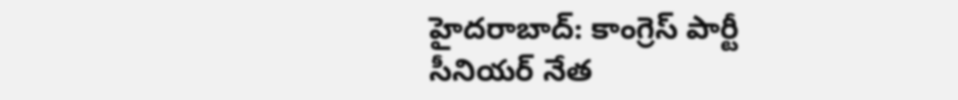హైదరాబాద్: కాంగ్రెస్ పార్టీ సీనియర్ నేత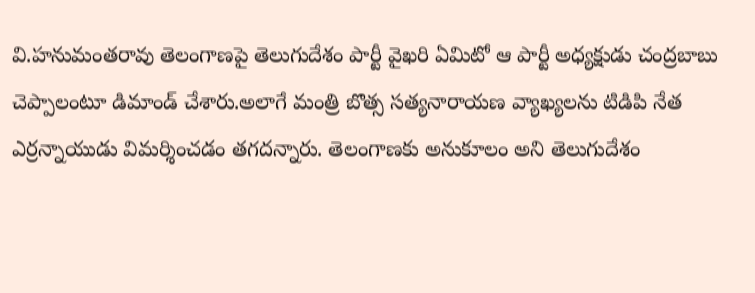వి.హనుమంతరావు తెలంగాణపై తెలుగుదేశం పార్టీ వైఖరి ఏమిటో ఆ పార్టీ అధ్యక్షుడు చంద్రబాబు చెప్పాలంటూ డిమాండ్ చేశారు.అలాగే మంత్రి బొత్స సత్యనారాయణ వ్యాఖ్యలను టిడిపి నేత ఎర్రన్నాయుడు విమర్శించడం తగదన్నారు. తెలంగాణకు అనుకూలం అని తెలుగుదేశం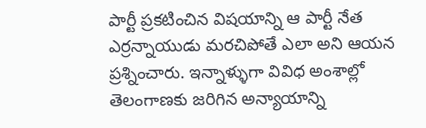పార్టీ ప్రకటించిన విషయాన్ని ఆ పార్టీ నేత ఎర్రన్నాయుడు మరచిపోతే ఎలా అని ఆయన ప్రశ్నించారు. ఇన్నాళ్ళుగా వివిధ అంశాల్లో తెలంగాణకు జరిగిన అన్యాయాన్ని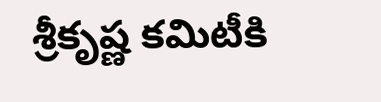శ్రీకృష్ణ కమిటీకి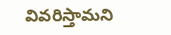వివరిస్తామని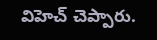విహెచ్ చెప్పారు.